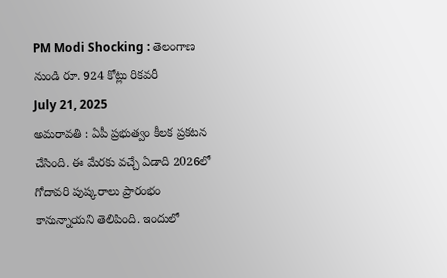PM Modi Shocking : తెలంగాణ నుండి రూ. 924 కోట్లు రికవరీ
July 21, 2025
అమరావతి : ఏపీ ప్రభుత్వం కీలక ప్రకటన చేసింది. ఈ మేరకు వచ్చే ఏడాది 2026లో గోదావరి పుష్కరాలు ప్రారంభం కానున్నాయని తెలిపింది. ఇందులో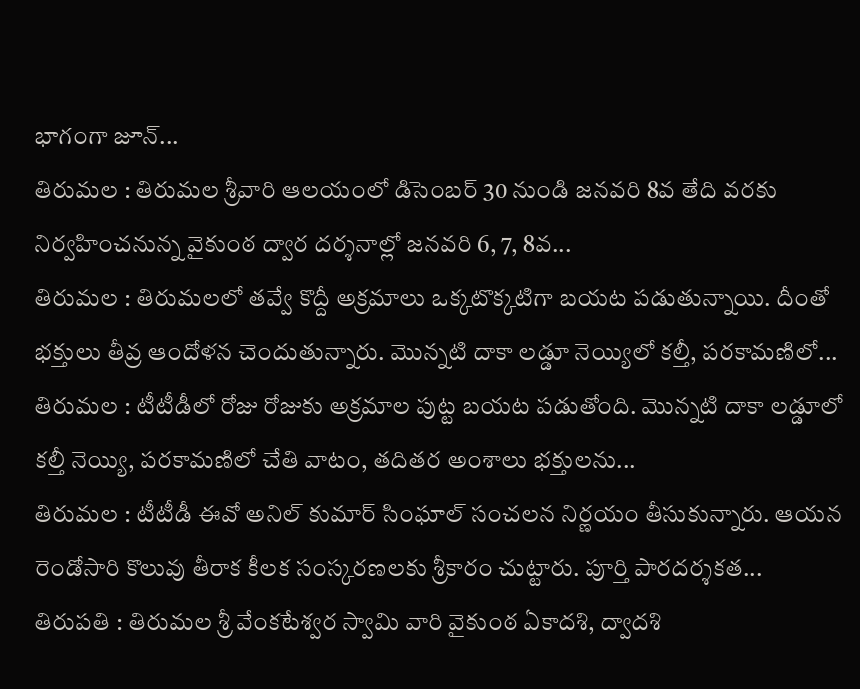భాగంగా జూన్...
తిరుమల : తిరుమల శ్రీవారి ఆలయంలో డిసెంబర్ 30 నుండి జనవరి 8వ తేది వరకు నిర్వహించనున్న వైకుంఠ ద్వార దర్శనాల్లో జనవరి 6, 7, 8వ...
తిరుమల : తిరుమలలో తవ్వే కొద్దీ అక్రమాలు ఒక్కటొక్కటిగా బయట పడుతున్నాయి. దీంతో భక్తులు తీవ్ర ఆందోళన చెందుతున్నారు. మొన్నటి దాకా లడ్డూ నెయ్యిలో కల్తీ, పరకామణిలో...
తిరుమల : టీటీడీలో రోజు రోజుకు అక్రమాల పుట్ట బయట పడుతోంది. మొన్నటి దాకా లడ్డూలో కల్తీ నెయ్యి, పరకామణిలో చేతి వాటం, తదితర అంశాలు భక్తులను...
తిరుమల : టీటీడీ ఈవో అనిల్ కుమార్ సింఘాల్ సంచలన నిర్ణయం తీసుకున్నారు. ఆయన రెండోసారి కొలువు తీరాక కీలక సంస్కరణలకు శ్రీకారం చుట్టారు. పూర్తి పారదర్శకత...
తిరుపతి : తిరుమల శ్రీ వేంకటేశ్వర స్వామి వారి వైకుంఠ ఏకాదశి, ద్వాదశి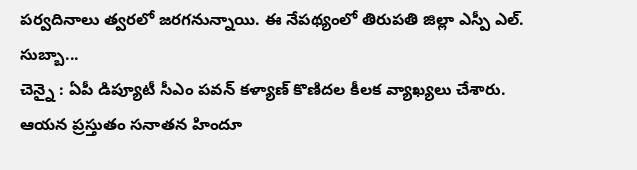పర్వదినాలు త్వరలో జరగనున్నాయి. ఈ నేపథ్యంలో తిరుపతి జిల్లా ఎస్పీ ఎల్. సుబ్బా...
చెన్నై : ఏపీ డిప్యూటీ సీఎం పవన్ కళ్యాణ్ కొణిదల కీలక వ్యాఖ్యలు చేశారు. ఆయన ప్రస్తుతం సనాతన హిందూ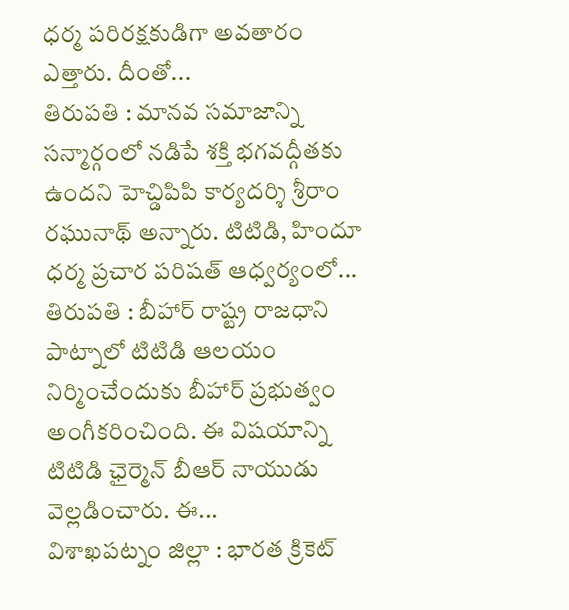ధర్మ పరిరక్షకుడిగా అవతారం ఎత్తారు. దీంతో...
తిరుపతి : మానవ సమాజాన్ని సన్మార్గంలో నడిపే శక్తి భగవద్గీతకు ఉందని హెచ్డిపిపి కార్యదర్శి శ్రీరాం రఘునాథ్ అన్నారు. టిటిడి, హిందూ ధర్మ ప్రచార పరిషత్ ఆధ్వర్యంలో...
తిరుపతి : బీహార్ రాష్ట్ర రాజధాని పాట్నాలో టిటిడి ఆలయం నిర్మించేందుకు బీహార్ ప్రభుత్వం అంగీకరించింది. ఈ విషయాన్ని టిటిడి ఛైర్మెన్ బీఆర్ నాయుడు వెల్లడించారు. ఈ...
విశాఖపట్నం జిల్లా : భారత క్రికెట్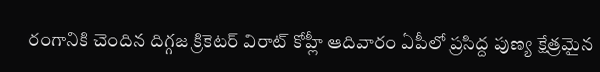రంగానికి చెందిన దిగ్గజ క్రికెటర్ విరాట్ కోహ్లీ ఆదివారం ఏపీలో ప్రసిద్ద పుణ్య క్షేత్రమైన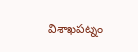విశాఖపట్నం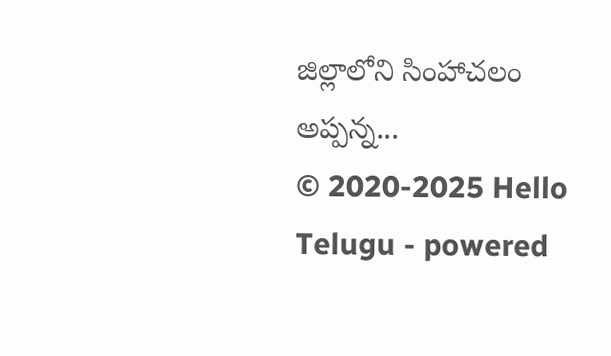జిల్లాలోని సింహాచలం అప్పన్న...
© 2020-2025 Hello Telugu - powered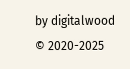by digitalwood
© 2020-2025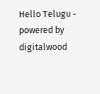Hello Telugu - powered by digitalwood